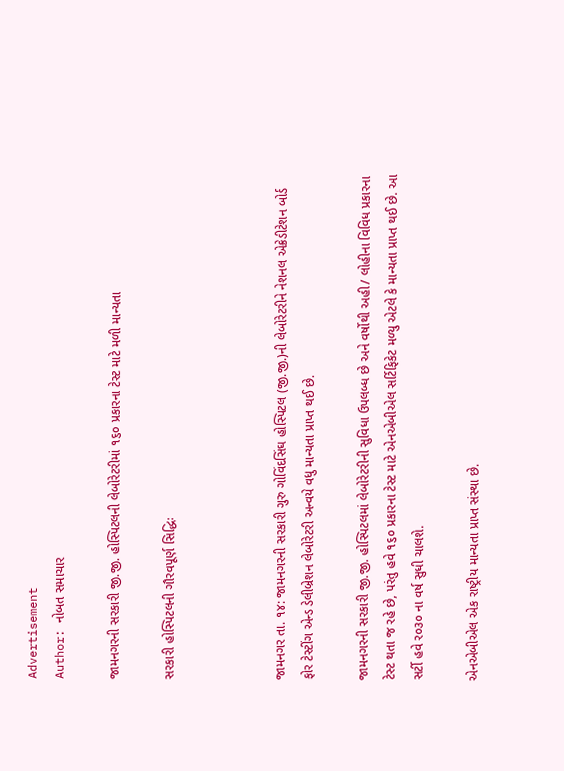Advertisement
Author: નોબત સમાચાર

જામનગરની સરકારી જી.જી. હોસ્પિટલની લેબોરેટરીમાં ૧૬૦ પ્રકારના ટેસ્ટ માટે મળી માન્યતા

સરકારી હોસ્પિટલની ગૌરવપૂર્ણ સિદ્ધિઃ



જામનગર તા. ૧૪: જામનગરની સરકારી ગુરુ ગોવિંદસિંઘ હોસ્પિટલ (જી.જી.)ની લેબોરેટરીને નેશનલ એક્રેડીટેશન બોર્ડ ફોર ટેસ્ટીંગ એન્ડ ડેલીબ્રેશન લેબોરેટરી અન્વયે વધુ માન્યતા પ્રાપ્ત થઈ છે.

જામનગરની સરકારી જી.જી. હોસ્પિટલમાં લેબોરેટરીની સુવિધા ઉપલબ્ધ છે અને વર્ષોથી અહી/ લોહીના વિવિધ પ્રકારના ટેસ્ટ થતા જ રહે છે, પરંતુ હવે ૧૬૦ પ્રકારના ટેસ્ટ માટે એનએબીએલ સર્ટિફિકેટ મળ્યુ એટલે કે માન્યતા પ્રાપ્ત થઈ છે. આ સર્ટી હવે ર૦૩૦ ના વર્ષ સુધી ચાલશે.

એનએબીએલ એક રાષ્ટ્રીય માન્યતા પ્રાપ્ત સંસ્થા છે.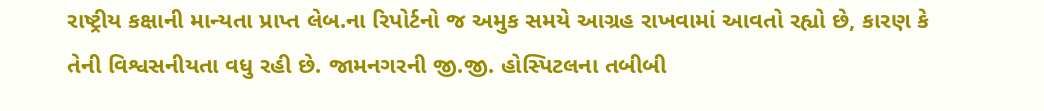રાષ્ટ્રીય કક્ષાની માન્યતા પ્રાપ્ત લેબ.ના રિપોર્ટનો જ અમુક સમયે આગ્રહ રાખવામાં આવતો રહ્યો છે, કારણ કે તેની વિશ્વસનીયતા વધુ રહી છે. જામનગરની જી.જી. હોસ્પિટલના તબીબી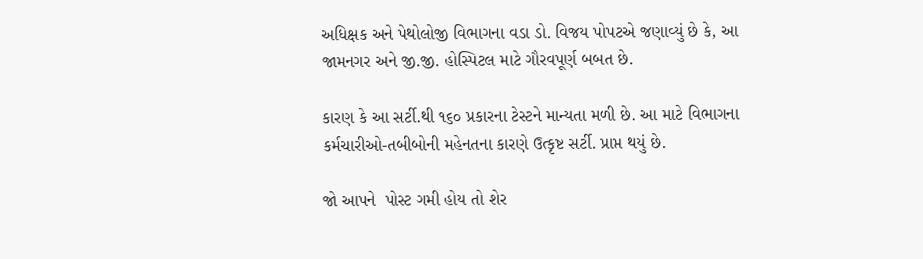અધિક્ષક અને પેથોલોજી વિભાગના વડા ડો. વિજય પોપટએ જણાવ્યું છે કે, આ જામનગર અને જી.જી. હોસ્પિટલ માટે ગૌરવપૂર્ણ બબત છે.

કારણ કે આ સર્ટી.થી ૧૬૦ પ્રકારના ટેસ્ટને માન્યતા મળી છે. આ માટે વિભાગના કર્મચારીઓ-તબીબોની મહેનતના કારણે ઉત્કૃષ્ટ સર્ટી. પ્રાપ્ત થયું છે.

જો આપને  પોસ્ટ ગમી હોય તો શેર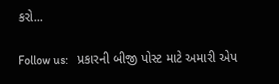કરો...

Follow us:   પ્રકારની બીજી પોસ્ટ માટે અમારી એપ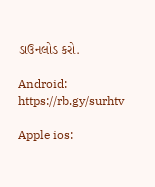ડાઉનલોડ કરો.

Android: https://rb.gy/surhtv

Apple ios: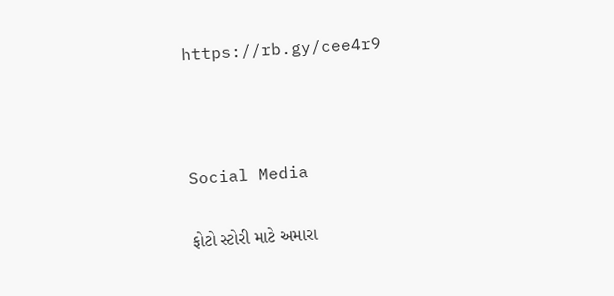https://rb.gy/cee4r9



Social Media

ફોટો સ્ટોરી માટે અમારા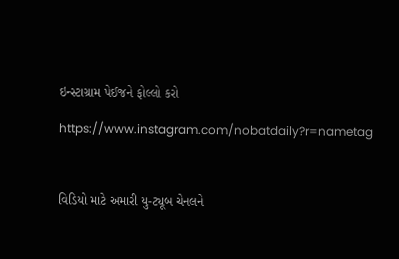ઇન્સ્ટાગ્રામ પેઈજને ફોલ્લો કરો

https://www.instagram.com/nobatdaily?r=nametag



વિડિયો માટે અમારી યુ-ટ્યૂબ ચેનલને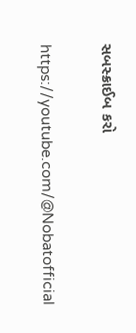સબસ્ક્રાઈબ કરો

https://youtube.com/@Nobatofficial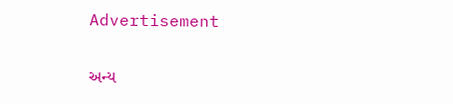Advertisement

અન્ય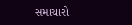સમાચારો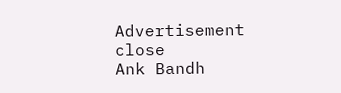Advertisement
close
Ank Bandh